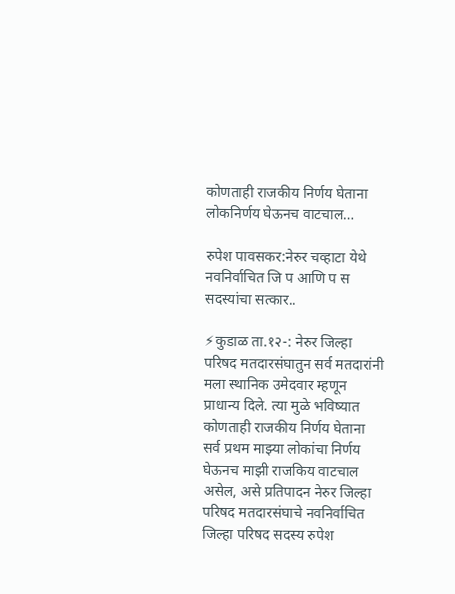कोणताही राजकीय निर्णय घेताना लोकनिर्णय घेऊनच वाटचाल…

रुपेश पावसकर:नेरुर चव्हाटा येथे नवनिर्वाचित जि प आणि प स सदस्यांचा सत्कार..

⚡कुडाळ ता.१२-: नेरुर जिल्हा परिषद मतदारसंघातुन सर्व मतदारांनी मला स्थानिक उमेदवार म्हणून प्राधान्य दिले. त्या मुळे भविष्यात कोणताही राजकीय निर्णय घेताना सर्व प्रथम माझ्या लोकांचा निर्णय घेऊनच माझी राजकिय वाटचाल असेल, असे प्रतिपादन नेरुर जिल्हा परिषद मतदारसंघाचे नवनिर्वाचित जिल्हा परिषद सदस्य रुपेश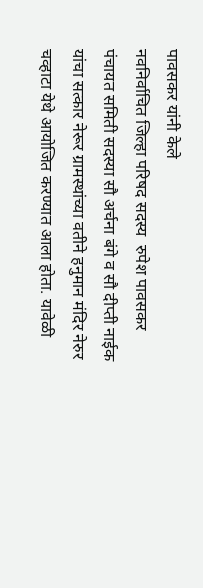पावसकर यांनी केले
नवनिर्वाचित जिल्हा परिषद सदस्य  रुपेश पावसकर पंचायत समिती सदस्या सौ अर्चना बंगे व सौ दीप्ती नाईक यांचा सत्कार नेरूर ग्रामस्थांच्या वतीने हनुमान मंदिर नेरुर चव्हाटा येथे आयोजित करण्यात आला होता. यावेळी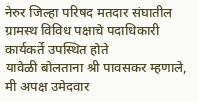नेरुर जिल्हा परिषद मतदार संघातील ग्रामस्थ विविध पक्षाचे पदाधिकारी कार्यकर्ते उपस्थित होते
यावेळी बोलताना श्री पावसकर म्हणाले, मी अपक्ष उमेदवार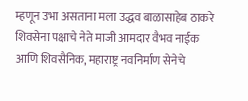म्हणून उभा असताना मला उद्धव बाळासाहेब ठाकरे शिवसेना पक्षाचे नेते माजी आमदार वैभव नाईक आणि शिवसैनिक, महाराष्ट्र नवनिर्माण सेनेचे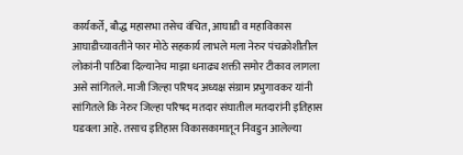कार्यकर्ते, बौद्ध महासभा तसेच वंचित, आघाडी व महाविकास आघाडीच्यावतीने फार मोठे सहकार्य लाभले मला नेरुर पंचक्रोशीतील लोकांनी पाठिंबा दिल्यानेच माझा धनाढ्य शक्ती समोर टीकाव लागला असे सांगितले. माजी जिल्हा परिषद अध्यक्ष संग्राम प्रभुगावकर यांनी सांगितले कि नेरुर जिल्हा परिषद मतदार संघातील मतदारांनी इतिहास घडवला आहे. तसाच इतिहास विकासकामातून निवडुन आलेल्या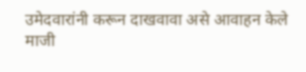उमेदवारांनी करून दाखवावा असे आवाहन केले
माजी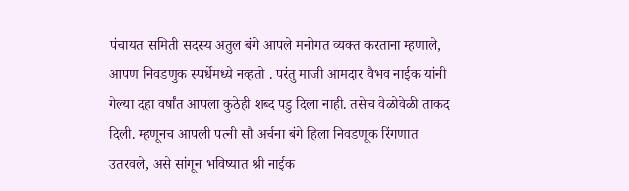पंचायत समिती सदस्य अतुल बंगे आपले मनोगत व्यक्त करताना म्हणाले, आपण निवडणुक स्पर्धेमध्ये नव्हतो . परंतु माजी आमदार वैभव नाईक यांनी गेल्या दहा वर्षांत आपला कुठेही शब्द पडु दिला नाही. तसेच वेळोवेळी ताकद दिली. म्हणूनच आपली पत्नी सौ अर्चना बंगे हिला निवडणूक रिंगणात उतरवले, असे सांगून भविष्यात श्री नाईक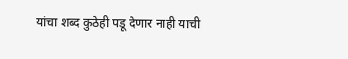यांचा शब्द कुठेही पडू देणार नाही याची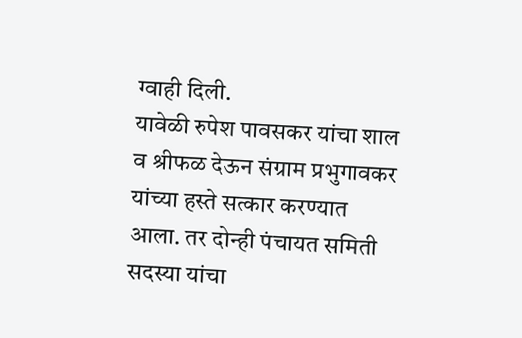ग्वाही दिली.
यावेळी रुपेश पावसकर यांचा शाल व श्रीफळ देऊन संग्राम प्रभुगावकर यांच्या हस्ते सत्कार करण्यात आला. तर दोन्ही पंचायत समिती सदस्या यांचा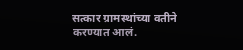सत्कार ग्रामस्थांच्या वतीने करण्यात आलं.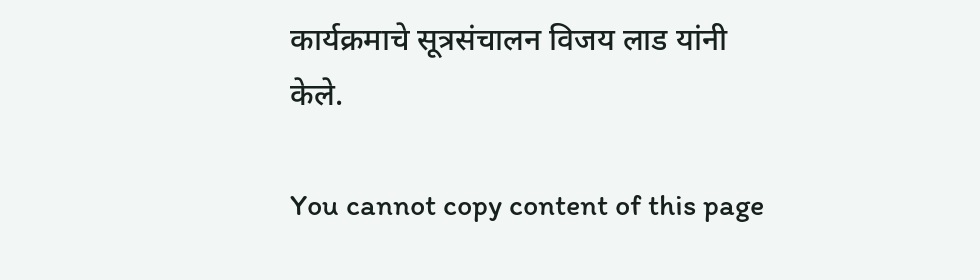कार्यक्रमाचे सूत्रसंचालन विजय लाड यांनी केले.

You cannot copy content of this page